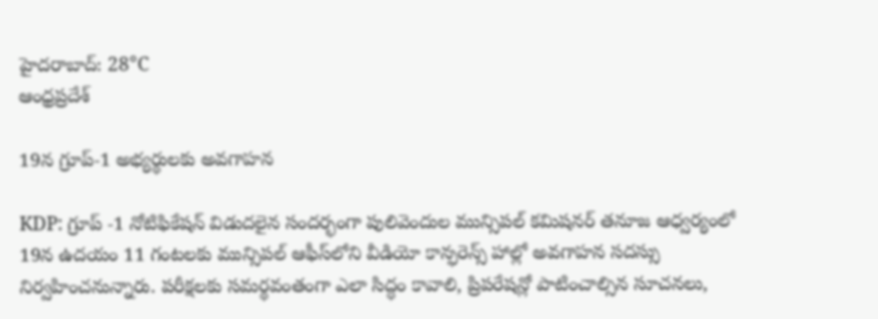హైదరాబాద్: 28°C
ఆంధ్రప్రదేశ్

19న గ్రూప్-1 అభ్యర్థులకు అవగాహన

KDP: గ్రూప్ -1 నోటిఫికేషన్ విడుదలైన సందర్భంగా పులివెందుల మున్సిపల్ కమిషనర్ తనూజ ఆధ్వర్యంలో 19న ఉదయం 11 గంటలకు మున్సిపల్ ఆఫీస్‌లోని వీడియో కాన్ఫరెన్స్ హాల్లో అవగాహన సదస్సు నిర్వహించనున్నారు. పరీక్షలకు సమర్థవంతంగా ఎలా సిద్ధం కావాలి, ప్రిపరేషన్లో పాటించాల్సిన సూచనలు,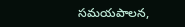సమయపాలన,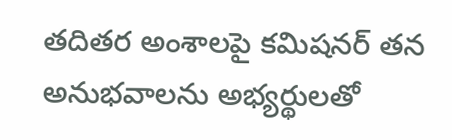తదితర అంశాలపై కమిషనర్ తన అనుభవాలను అభ్యర్థులతో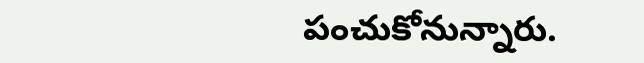పంచుకోనున్నారు.